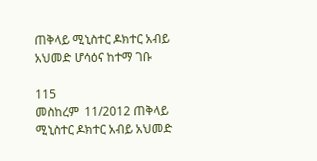ጠቅላይ ሚኒስተር ዶክተር አብይ አህመድ ሆሳዕና ከተማ ገቡ

115
መስከረም  11/2012 ጠቅላይ ሚኒስተር ዶክተር አብይ አህመድ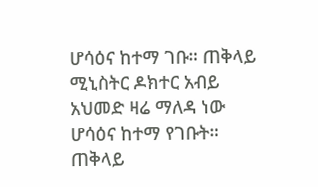ሆሳዕና ከተማ ገቡ። ጠቅላይ ሚኒስትር ዶክተር አብይ አህመድ ዛሬ ማለዳ ነው ሆሳዕና ከተማ የገቡት። ጠቅላይ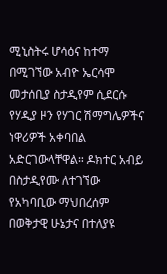ሚኒስትሩ ሆሳዕና ከተማ በሚገኘው አብዮ ኤርሳሞ መታሰቢያ ስታዲየም ሲደርሱ የሃዲያ ዞን የሃገር ሽማግሌዎችና ነዋሪዎች አቀባበል አድርገውላቸዋል። ዶክተር አብይ በስታዲየሙ ለተገኘው የአካባቢው ማህበረሰም በወቅታዊ ሁኔታና በተለያዩ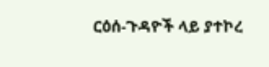ርዕሰ-ጉዳዮች ላይ ያተኮረ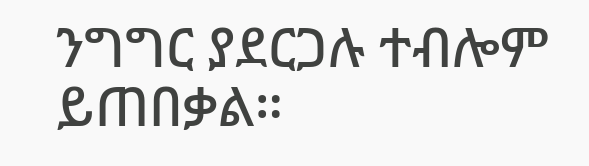ንግግር ያደርጋሉ ተብሎም ይጠበቃል።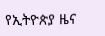የኢትዮጵያ ዜና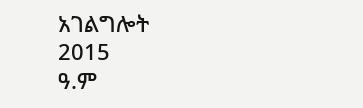አገልግሎት
2015
ዓ.ም